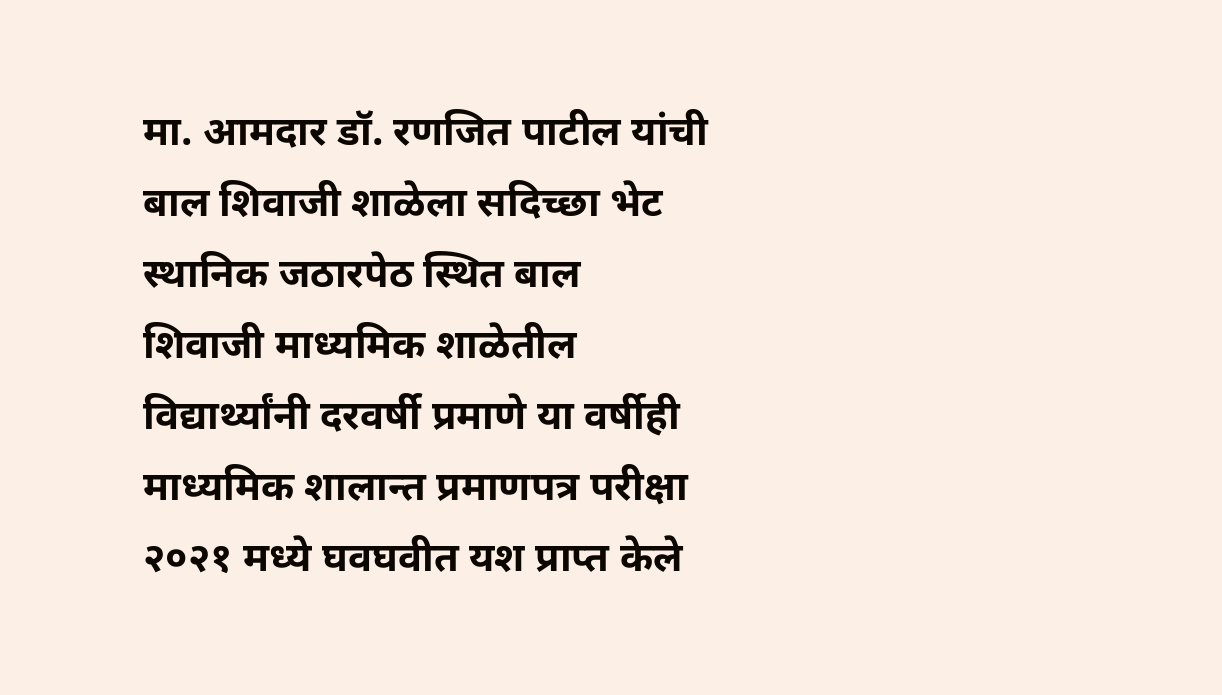मा. आमदार डॉ. रणजित पाटील यांची बाल शिवाजी शाळेला सदिच्छा भेट
स्थानिक जठारपेठ स्थित बाल शिवाजी माध्यमिक शाळेतील विद्यार्थ्यांनी दरवर्षी प्रमाणे या वर्षीही माध्यमिक शालान्त प्रमाणपत्र परीक्षा २०२१ मध्ये घवघवीत यश प्राप्त केले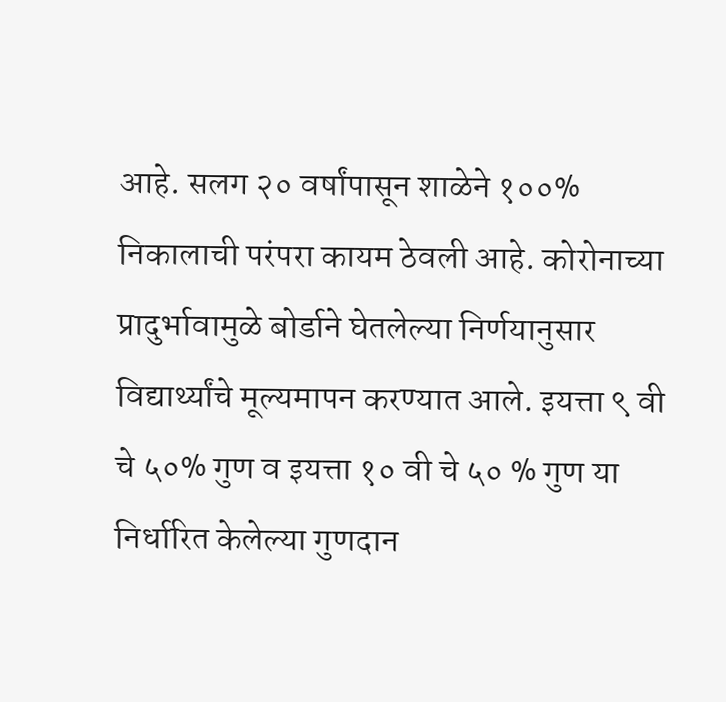आहे. सलग २० वर्षांपासून शाळेने १००% निकालाची परंपरा कायम ठेवली आहे. कोरोनाच्या प्रादुर्भावामुळे बोर्डाने घेतलेल्या निर्णयानुसार विद्यार्थ्यांचे मूल्यमापन करण्यात आले. इयत्ता ९ वी चे ५०% गुण व इयत्ता १० वी चे ५० % गुण या निर्धारित केलेल्या गुणदान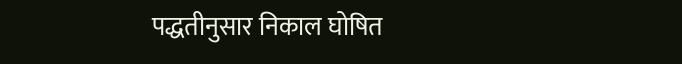पद्धतीनुसार निकाल घोषित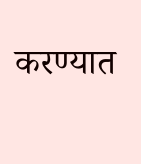करण्यात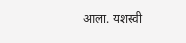आला. यशस्वी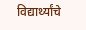विद्यार्थ्यांचे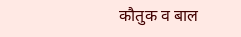कौतुक व बाल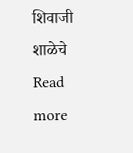शिवाजी शाळेचे
Read more